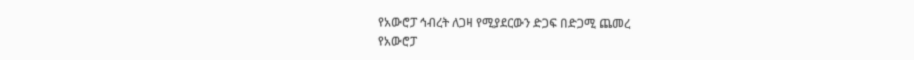የአውሮፓ ኅብረት ለጋዛ የሚያደርውን ድጋፍ በድጋሚ ጨመረ
የአውሮፓ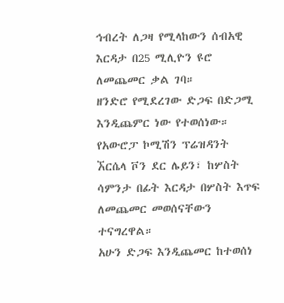ኅብረት ለጋዛ የሚላከውን ሰብአዊ እርዳታ በ25 ሚሊዮን ዩሮ ለመጨመር ቃል ገባ።
ዘንድሮ የሚደረገው ድጋፍ በድጋሚ እንዲጨምር ነው የተወሰነው።
የአውሮፓ ኮሚሽን ፕሬዝዳንት ኧርሴላ ቮን ደር ሌይን፣ ከሦስት ሳምንታ በፊት እርዳታ በሦስት እጥፍ ለመጨመር መወሰናቸውን ተናግረዋል።
አሁን ድጋፍ እንዲጨመር ከተወሰነ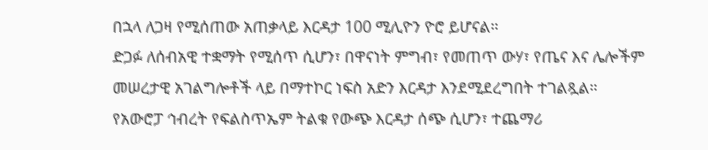በኋላ ለጋዛ የሚሰጠው አጠቃላይ እርዳታ 100 ሚሊዮን ዮሮ ይሆናል።
ድጋፉ ለሰብአዊ ተቋማት የሚሰጥ ሲሆን፣ በዋናነት ምግብ፣ የመጠጥ ውሃ፣ የጤና እና ሌሎችም መሠረታዊ አገልግሎቶች ላይ በማተኮር ነፍስ አድን እርዳታ እንደሚደረግበት ተገልጿል።
የአውሮፓ ኅብረት የፍልስጥኤም ትልቁ የውጭ እርዳታ ሰጭ ሲሆን፣ ተጨማሪ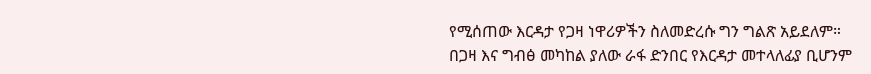የሚሰጠው እርዳታ የጋዛ ነዋሪዎችን ስለመድረሱ ግን ግልጽ አይደለም።
በጋዛ እና ግብፅ መካከል ያለው ራፋ ድንበር የእርዳታ መተላለፊያ ቢሆንም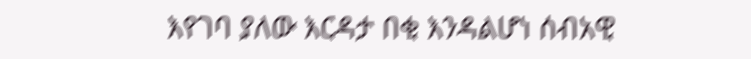እየገባ ያለው እርዳታ በቂ እንዳልሆነ ሰብአዊ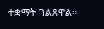ተቋማት ገልጸዋል።